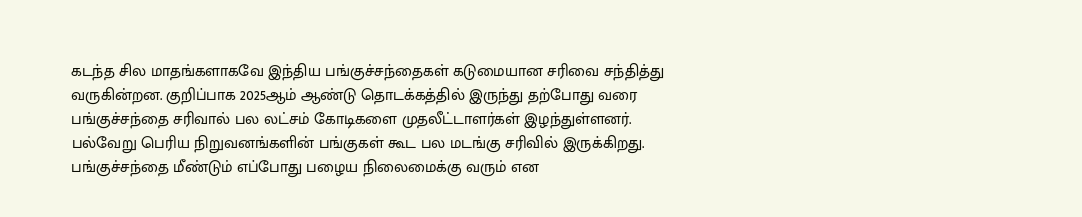கடந்த சில மாதங்களாகவே இந்திய பங்குச்சந்தைகள் கடுமையான சரிவை சந்தித்து வருகின்றன. குறிப்பாக 2025ஆம் ஆண்டு தொடக்கத்தில் இருந்து தற்போது வரை பங்குச்சந்தை சரிவால் பல லட்சம் கோடிகளை முதலீட்டாளர்கள் இழந்துள்ளனர்.
பல்வேறு பெரிய நிறுவனங்களின் பங்குகள் கூட பல மடங்கு சரிவில் இருக்கிறது. பங்குச்சந்தை மீண்டும் எப்போது பழைய நிலைமைக்கு வரும் என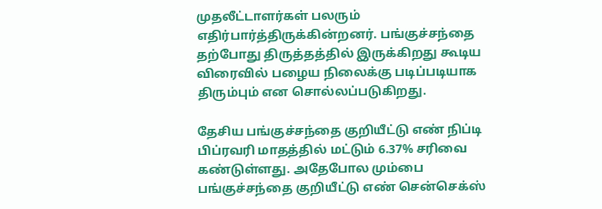முதலீட்டாளர்கள் பலரும் எதிர்பார்த்திருக்கின்றனர். பங்குச்சந்தை தற்போது திருத்தத்தில் இருக்கிறது கூடிய விரைவில் பழைய நிலைக்கு படிப்படியாக திரும்பும் என சொல்லப்படுகிறது.

தேசிய பங்குச்சந்தை குறியீட்டு எண் நிப்டி பிப்ரவரி மாதத்தில் மட்டும் 6.37% சரிவை கண்டுள்ளது. அதேபோல மும்பை பங்குச்சந்தை குறியீட்டு எண் சென்செக்ஸ்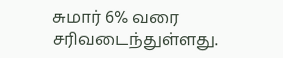சுமார் 6% வரை சரிவடைந்துள்ளது.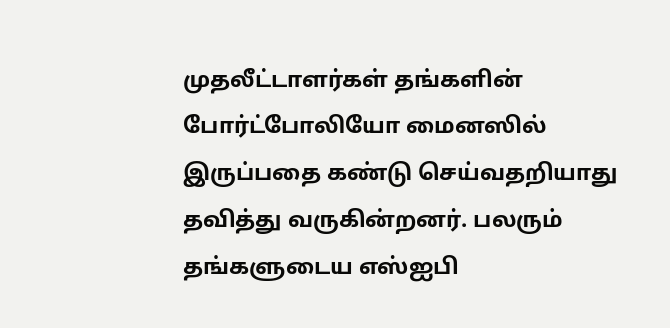முதலீட்டாளர்கள் தங்களின் போர்ட்போலியோ மைனஸில் இருப்பதை கண்டு செய்வதறியாது தவித்து வருகின்றனர். பலரும் தங்களுடைய எஸ்ஐபி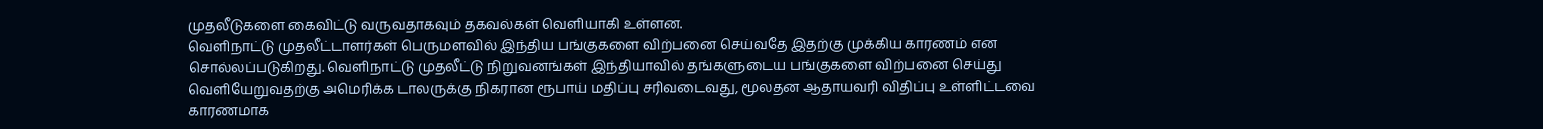முதலீடுகளை கைவிட்டு வருவதாகவும் தகவல்கள் வெளியாகி உள்ளன.
வெளிநாட்டு முதலீட்டாளர்கள் பெருமளவில் இந்திய பங்குகளை விற்பனை செய்வதே இதற்கு முக்கிய காரணம் என சொல்லப்படுகிறது. வெளிநாட்டு முதலீட்டு நிறுவனங்கள் இந்தியாவில் தங்களுடைய பங்குகளை விற்பனை செய்து வெளியேறுவதற்கு அமெரிக்க டாலருக்கு நிகரான ரூபாய் மதிப்பு சரிவடைவது, மூலதன ஆதாயவரி விதிப்பு உள்ளிட்டவை காரணமாக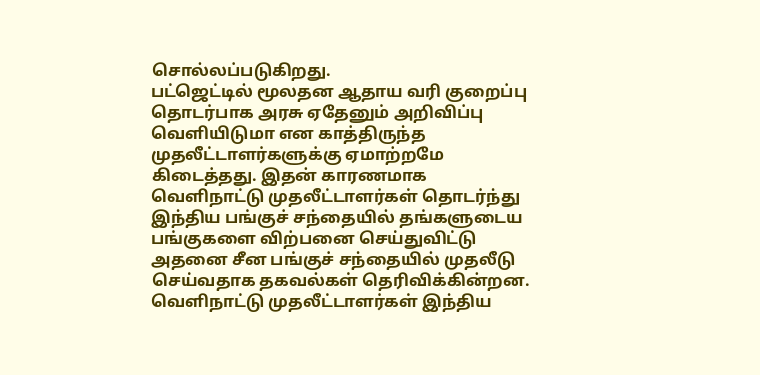சொல்லப்படுகிறது.
பட்ஜெட்டில் மூலதன ஆதாய வரி குறைப்பு தொடர்பாக அரசு ஏதேனும் அறிவிப்பு வெளியிடுமா என காத்திருந்த முதலீட்டாளர்களுக்கு ஏமாற்றமே கிடைத்தது. இதன் காரணமாக வெளிநாட்டு முதலீட்டாளர்கள் தொடர்ந்து இந்திய பங்குச் சந்தையில் தங்களுடைய பங்குகளை விற்பனை செய்துவிட்டு அதனை சீன பங்குச் சந்தையில் முதலீடு செய்வதாக தகவல்கள் தெரிவிக்கின்றன.
வெளிநாட்டு முதலீட்டாளர்கள் இந்திய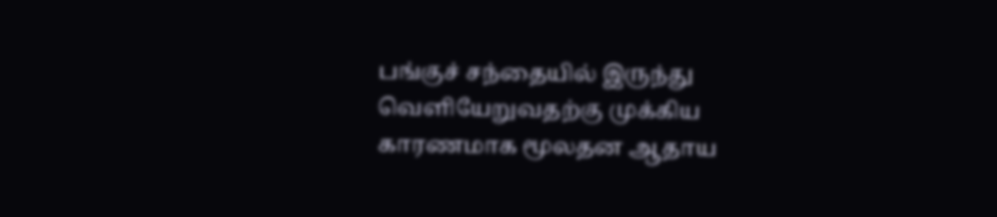பங்குச் சந்தையில் இருந்து வெளியேறுவதற்கு முக்கிய காரணமாக மூலதன ஆதாய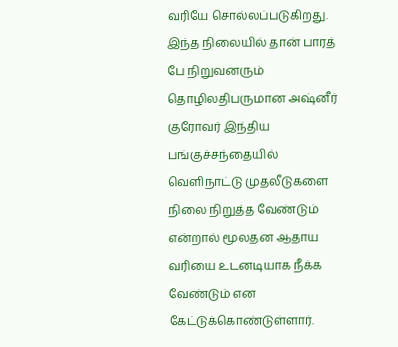வரியே சொல்லப்படுகிறது. இந்த நிலையில் தான் பாரத் பே நிறுவனரும் தொழிலதிபருமான அஷ்னீர் குரோவர் இந்திய பங்குச்சந்தையில் வெளிநாட்டு முதலீடுகளை நிலை நிறுத்த வேண்டும் என்றால் மூலதன ஆதாய வரியை உடனடியாக நீக்க வேண்டும் என கேட்டுக்கொண்டுள்ளார்.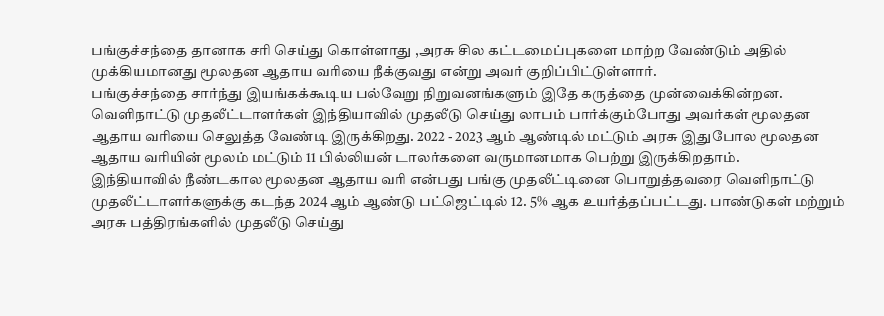பங்குச்சந்தை தானாக சரி செய்து கொள்ளாது ,அரசு சில கட்டமைப்புகளை மாற்ற வேண்டும் அதில் முக்கியமானது மூலதன ஆதாய வரியை நீக்குவது என்று அவர் குறிப்பிட்டுள்ளார்.
பங்குச்சந்தை சார்ந்து இயங்கக்கூடிய பல்வேறு நிறுவனங்களும் இதே கருத்தை முன்வைக்கின்றன. வெளிநாட்டு முதலீட்டாளர்கள் இந்தியாவில் முதலீடு செய்து லாபம் பார்க்கும்போது அவர்கள் மூலதன ஆதாய வரியை செலுத்த வேண்டி இருக்கிறது. 2022 - 2023 ஆம் ஆண்டில் மட்டும் அரசு இதுபோல மூலதன ஆதாய வரியின் மூலம் மட்டும் 11 பில்லியன் டாலர்களை வருமானமாக பெற்று இருக்கிறதாம்.
இந்தியாவில் நீண்டகால மூலதன ஆதாய வரி என்பது பங்கு முதலீட்டினை பொறுத்தவரை வெளிநாட்டு முதலீட்டாளர்களுக்கு கடந்த 2024 ஆம் ஆண்டு பட்ஜெட்டில் 12. 5% ஆக உயர்த்தப்பட்டது. பாண்டுகள் மற்றும் அரசு பத்திரங்களில் முதலீடு செய்து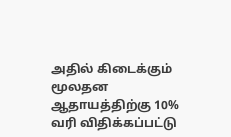அதில் கிடைக்கும் மூலதன ஆதாயத்திற்கு 10% வரி விதிக்கப்பட்டு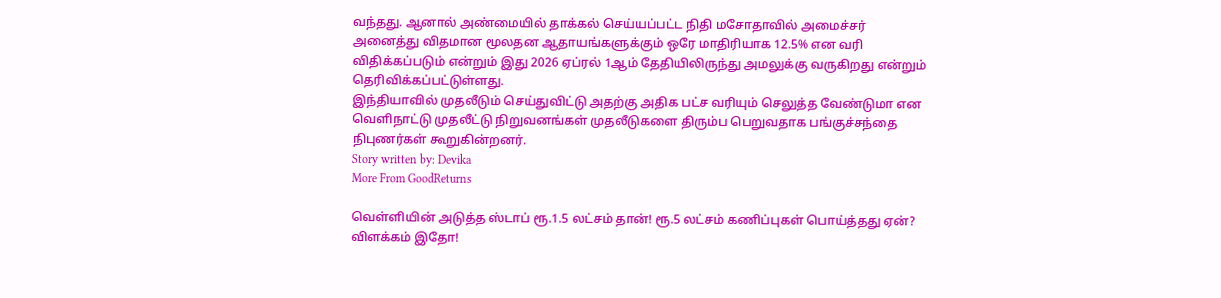வந்தது. ஆனால் அண்மையில் தாக்கல் செய்யப்பட்ட நிதி மசோதாவில் அமைச்சர் அனைத்து விதமான மூலதன ஆதாயங்களுக்கும் ஒரே மாதிரியாக 12.5% என வரி விதிக்கப்படும் என்றும் இது 2026 ஏப்ரல் 1ஆம் தேதியிலிருந்து அமலுக்கு வருகிறது என்றும் தெரிவிக்கப்பட்டுள்ளது.
இந்தியாவில் முதலீடும் செய்துவிட்டு அதற்கு அதிக பட்ச வரியும் செலுத்த வேண்டுமா என வெளிநாட்டு முதலீட்டு நிறுவனங்கள் முதலீடுகளை திரும்ப பெறுவதாக பங்குச்சந்தை நிபுணர்கள் கூறுகின்றனர்.
Story written by: Devika
More From GoodReturns

வெள்ளியின் அடுத்த ஸ்டாப் ரூ.1.5 லட்சம் தான்! ரூ.5 லட்சம் கணிப்புகள் பொய்த்தது ஏன்? விளக்கம் இதோ!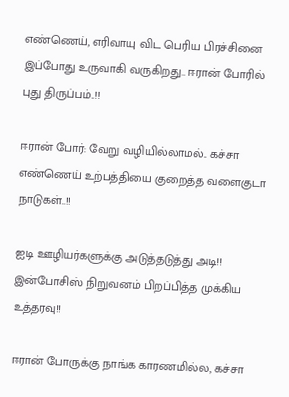எண்ணெய், எரிவாயு விட பெரிய பிரச்சினை இப்போது உருவாகி வருகிறது.. ஈரான் போரில் புது திருப்பம்..!!

ஈரான் போர்: வேறு வழியில்லாமல்.. கச்சா எண்ணெய் உற்பத்தியை குறைத்த வளைகுடா நாடுகள்..!!

ஐடி ஊழியர்களுக்கு அடுத்தடுத்து அடி!! இன்போசிஸ் நிறுவனம் பிறப்பித்த முக்கிய உத்தரவு!!

ஈரான் போருக்கு நாங்க காரணமில்ல, கச்சா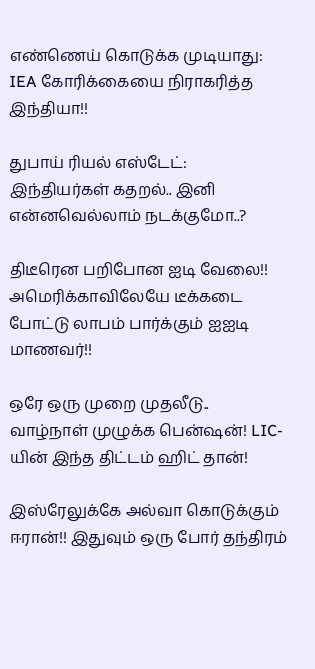எண்ணெய் கொடுக்க முடியாது: IEA கோரிக்கையை நிராகரித்த இந்தியா!!

துபாய் ரியல் எஸ்டேட்: இந்தியர்கள் கதறல்.. இனி என்னவெல்லாம் நடக்குமோ..?

திடீரென பறிபோன ஐடி வேலை!! அமெரிக்காவிலேயே டீக்கடை போட்டு லாபம் பார்க்கும் ஐஐடி மாணவர்!!

ஒரே ஒரு முறை முதலீடு.. வாழ்நாள் முழுக்க பென்ஷன்! LIC-யின் இந்த திட்டம் ஹிட் தான்!

இஸ்ரேலுக்கே அல்வா கொடுக்கும் ஈரான்!! இதுவும் ஒரு போர் தந்திரம்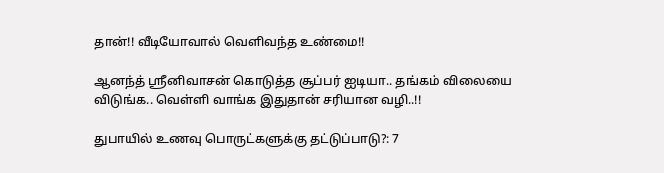தான்!! வீடியோவால் வெளிவந்த உண்மை!!

ஆனந்த் ஸ்ரீனிவாசன் கொடுத்த சூப்பர் ஐடியா.. தங்கம் விலையை விடுங்க.. வெள்ளி வாங்க இதுதான் சரியான வழி..!!

துபாயில் உணவு பொருட்களுக்கு தட்டுப்பாடு?: 7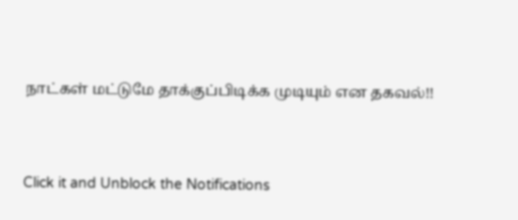நாட்கள் மட்டுமே தாக்குப்பிடிக்க முடியும் என தகவல்!!



Click it and Unblock the Notifications